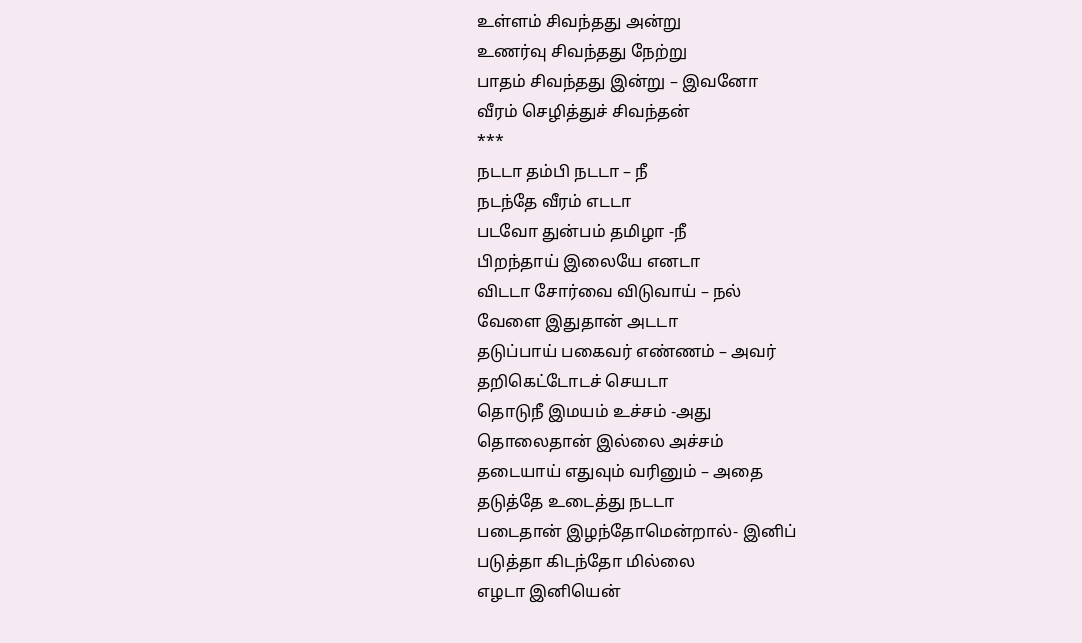உள்ளம் சிவந்தது அன்று
உணர்வு சிவந்தது நேற்று
பாதம் சிவந்தது இன்று – இவனோ
வீரம் செழித்துச் சிவந்தன்
***
நடடா தம்பி நடடா – நீ
நடந்தே வீரம் எடடா
படவோ துன்பம் தமிழா -நீ
பிறந்தாய் இலையே எனடா
விடடா சோர்வை விடுவாய் – நல்
வேளை இதுதான் அடடா
தடுப்பாய் பகைவர் எண்ணம் – அவர்
தறிகெட்டோடச் செயடா
தொடுநீ இமயம் உச்சம் -அது
தொலைதான் இல்லை அச்சம்
தடையாய் எதுவும் வரினும் – அதை
தடுத்தே உடைத்து நடடா
படைதான் இழந்தோமென்றால்- இனிப்
படுத்தா கிடந்தோ மில்லை
எழடா இனியென்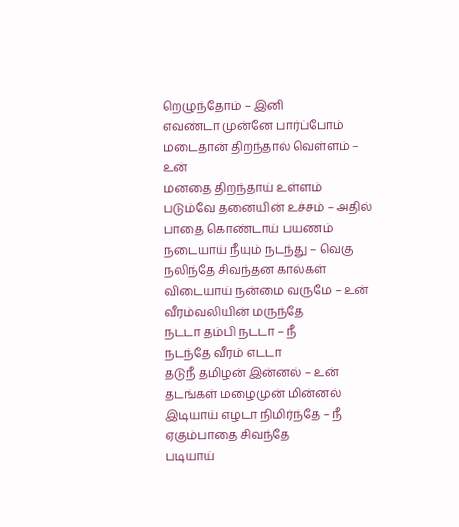றெழுந்தோம் – இனி
எவண்டா முன்னே பார்ப்போம்
மடைதான் திறந்தால் வெள்ளம் – உன்
மனதை திறந்தாய் உள்ளம்
படும்வே தனையின் உச்சம் – அதில்
பாதை கொண்டாய் பயணம்
நடையாய் நீயும் நடந்து – வெகு
நலிந்தே சிவந்தன கால்கள்
விடையாய் நன்மை வருமே – உன்
வீரம்வலியின் மருந்தே
நடடா தம்பி நடடா – நீ
நடந்தே வீரம் எடடா
தடுநீ தமிழன் இன்னல் – உன்
தடங்கள் மழைமுன் மின்னல்
இடியாய் எழடா நிமிர்ந்தே – நீ
ஏகும்பாதை சிவந்தே
படியாய்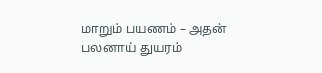மாறும் பயணம் – அதன்
பலனாய் துயரம்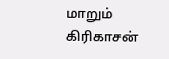மாறும்
கிரிகாசன்